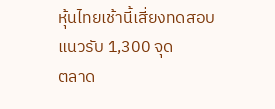หุ้นไทยเช้านี้เสี่ยงทดสอบแนวรับ 1,300 จุด
ตลาด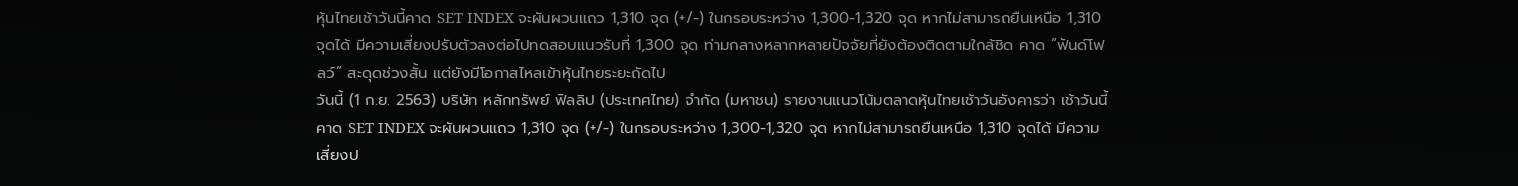หุ้นไทยเช้าวันนี้คาด SET INDEX จะผันผวนแถว 1,310 จุด (+/-) ในกรอบระหว่าง 1,300-1,320 จุด หากไม่สามารถยืนเหนือ 1,310 จุดได้ มีความเสี่ยงปรับตัวลงต่อไปทดสอบแนวรับที่ 1,300 จุด ท่ามกลางหลากหลายปัจจัยที่ยังต้องติดตามใกล้ชิด คาด “ฟันด์โฟลว์” สะดุดช่วงสั้น แต่ยังมีโอกาสไหลเข้าหุ้นไทยระยะถัดไป
วันนี้ (1 ก.ย. 2563) บริษัท หลักทรัพย์ ฟิลลิป (ประเทศไทย) จำกัด (มหาชน) รายงานแนวโน้มตลาดหุ้นไทยเช้าวันอังคารว่า เช้าวันนี้คาด SET INDEX จะผันผวนแถว 1,310 จุด (+/-) ในกรอบระหว่าง 1,300-1,320 จุด หากไม่สามารถยืนเหนือ 1,310 จุดได้ มีความเสี่ยงป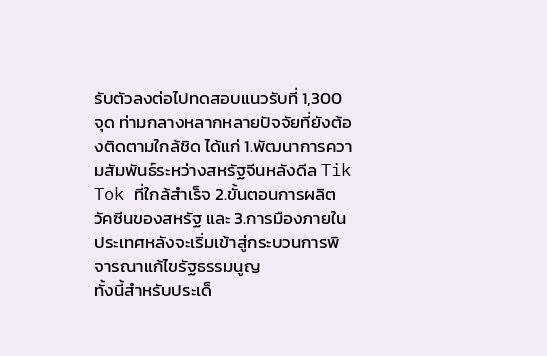รับตัวลงต่อไปทดสอบแนวรับที่ 1,300 จุด ท่ามกลางหลากหลายปัจจัยที่ยังต้องติดตามใกล้ชิด ได้แก่ 1.พัฒนาการความสัมพันธ์ระหว่างสหรัฐจีนหลังดีล Tik Tok ที่ใกล้สำเร็จ 2.ขั้นตอนการผลิตวัคซีนของสหรัฐ และ 3.การมืองภายในประเทศหลังจะเริ่มเข้าสู่กระบวนการพิจารณาแก้ไขรัฐธรรมนูญ
ทั้งนี้สำหรับประเด็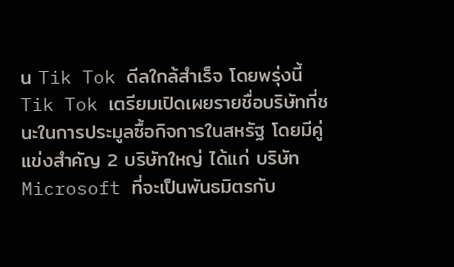น Tik Tok ดีลใกล้สำเร็จ โดยพรุ่งนี้ Tik Tok เตรียมเปิดเผยรายชื่อบริษัทที่ชนะในการประมูลซื้อกิจการในสหรัฐ โดยมีคู่แข่งสำคัญ 2 บริษัทใหญ่ ได้แก่ บริษัท Microsoft ที่จะเป็นพันธมิตรกับ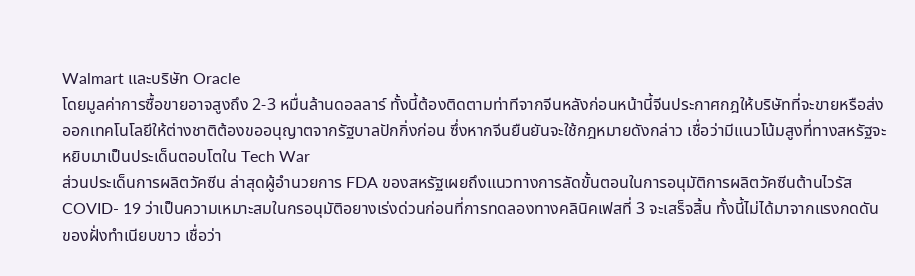Walmart และบริษัท Oracle
โดยมูลค่าการซื้อขายอาจสูงถึง 2-3 หมื่นล้านดอลลาร์ ทั้งนี้ต้องติดตามท่าทีจากจีนหลังก่อนหน้านี้จีนประกาศกฎให้บริษัทที่จะขายหรือส่งออกเทคโนโลยีให้ต่างชาติต้องขออนุญาตจากรัฐบาลปักกิ่งก่อน ซึ่งหากจีนยืนยันจะใช้กฎหมายดังกล่าว เชื่อว่ามีแนวโน้มสูงที่ทางสหรัฐจะหยิบมาเป็นประเด็นตอบโตใน Tech War
ส่วนประเด็นการผลิตวัคซีน ล่าสุดผู้อำนวยการ FDA ของสหรัฐเผยถึงแนวทางการลัดขั้นตอนในการอนุมัติการผลิตวัคซีนต้านไวรัส COVID- 19 ว่าเป็นความเหมาะสมในกรอนุมัติอยางเร่งด่วนก่อนที่การทดลองทางคลินิคเฟสที่ 3 จะเสร็จสิ้น ทั้งนี้ไม่ได้มาจากแรงกดดันของฝั่งทำเนียบขาว เชื่อว่า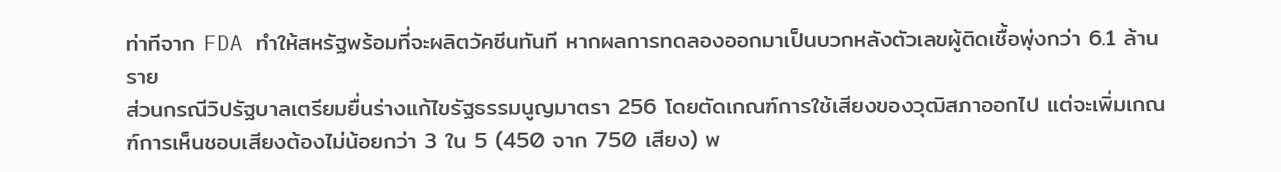ท่าทีจาก FDA ทำให้สหรัฐพร้อมที่จะผลิตวัคซีนทันที หากผลการทดลองออกมาเป็นบวกหลังตัวเลขผู้ติดเชื้อพุ่งกว่า 6.1 ล้านราย
ส่วนกรณีวิปรัฐบาลเตรียมยื่นร่างแก้ไขรัฐธรรมนูญมาตรา 256 โดยตัดเกณฑ์การใช้เสียงของวุฒิสภาออกไป แต่จะเพิ่มเกณฑ์การเห็นชอบเสียงต้องไม่น้อยกว่า 3 ใน 5 (450 จาก 750 เสียง) พ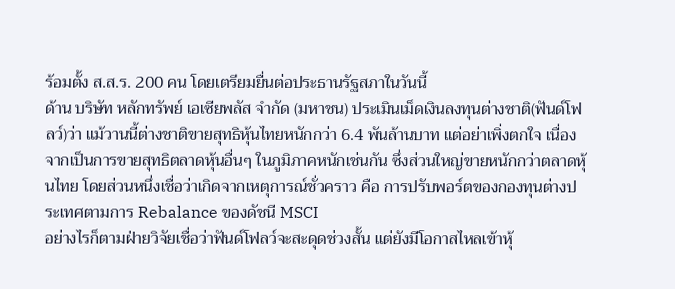ร้อมตั้ง ส.ส.ร. 200 คน โดยเตรียมยื่นต่อประธานรัฐสภาในวันนี้
ด้าน บริษัท หลักทรัพย์ เอเซียพลัส จำกัด (มหาชน) ประเมินเม็ดเงินลงทุนต่างชาติ(ฟันด์โฟลว์)ว่า แม้วานนี้ต่างชาติขายสุทธิหุ้นไทยหนักกว่า 6.4 พันล้านบาท แต่อย่าเพิ่งตกใจ เนื่องจากเป็นการขายสุทธิตลาดหุ้นอื่นๆ ในภูมิภาคหนักเช่นกัน ซึ่งส่วนใหญ่ขายหนักกว่าตลาดหุ้นไทย โดยส่วนหนึ่งเชื่อว่าเกิดจากเหตุการณ์ชั่วคราว คือ การปรับพอร์ตของกองทุนต่างประเทศตามการ Rebalance ของดัชนี MSCI
อย่างไรก็ตามฝ่ายวิจัยเชื่อว่าฟันด์โฟลว์จะสะดุดช่วงสั้น แต่ยังมีโอกาสไหลเข้าหุ้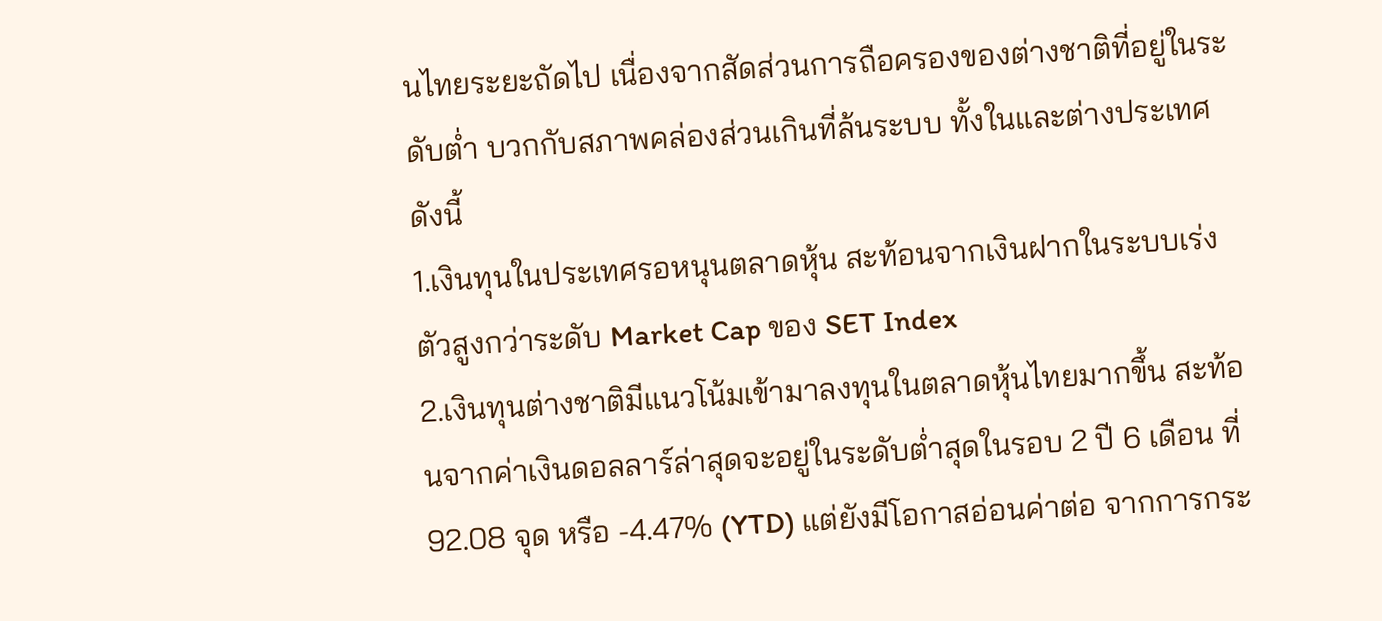นไทยระยะถัดไป เนื่องจากสัดส่วนการถือครองของต่างชาติที่อยู่ในระดับต่ำ บวกกับสภาพคล่องส่วนเกินที่ล้นระบบ ทั้งในและต่างประเทศ ดังนี้
1.เงินทุนในประเทศรอหนุนตลาดหุ้น สะท้อนจากเงินฝากในระบบเร่งตัวสูงกว่าระดับ Market Cap ของ SET Index
2.เงินทุนต่างชาติมีแนวโน้มเข้ามาลงทุนในตลาดหุ้นไทยมากขึ้น สะท้อนจากค่าเงินดอลลาร์ล่าสุดจะอยู่ในระดับต่ำสุดในรอบ 2 ปี 6 เดือน ที่ 92.08 จุด หรือ -4.47% (YTD) แต่ยังมีโอกาสอ่อนค่าต่อ จากการกระ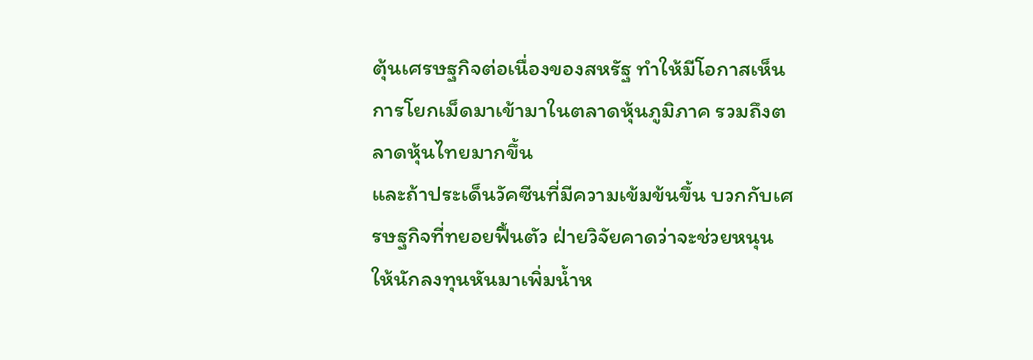ตุ้นเศรษฐกิจต่อเนื่องของสหรัฐ ทำให้มีโอกาสเห็นการโยกเม็ดมาเข้ามาในตลาดหุ้นภูมิภาค รวมถึงตลาดหุ้นไทยมากขึ้น
และถ้าประเด็นวัคซีนที่มีความเข้มข้นขึ้น บวกกับเศรษฐกิจที่ทยอยฟื้นตัว ฝ่ายวิจัยคาดว่าจะช่วยหนุนให้นักลงทุนหันมาเพิ่มน้ำห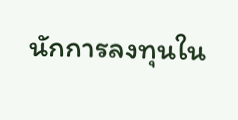นักการลงทุนใน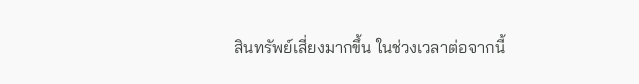สินทรัพย์เสี่ยงมากขึ้น ในช่วงเวลาต่อจากนี้